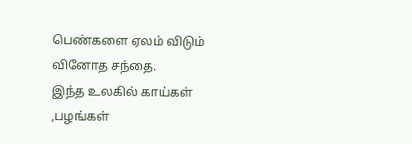பெண்களை ஏலம் விடும் வினோத சந்தை.
இந்த உலகில் காய்கள் ,பழங்கள்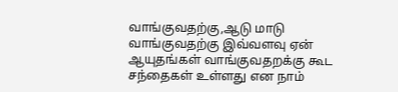வாங்குவதற்கு,ஆடு மாடு வாங்குவதற்கு இவ்வளவு ஏன் ஆயுதங்கள் வாங்குவதறக்கு கூட சந்தைகள் உள்ளது என நாம்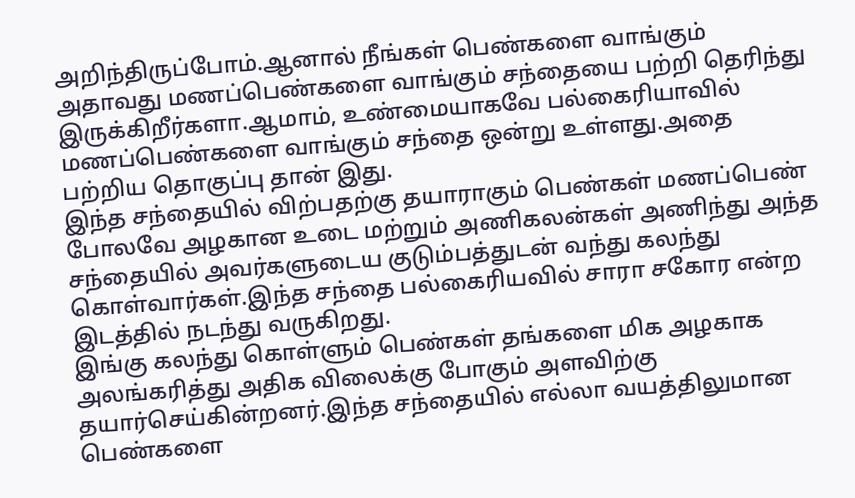அறிந்திருப்போம்.ஆனால் நீங்கள் பெண்களை வாங்கும் அதாவது மணப்பெண்களை வாங்கும் சந்தையை பற்றி தெரிந்து இருக்கிறீர்களா.ஆமாம், உண்மையாகவே பல்கைரியாவில் மணப்பெண்களை வாங்கும் சந்தை ஒன்று உள்ளது.அதை பற்றிய தொகுப்பு தான் இது.
இந்த சந்தையில் விற்பதற்கு தயாராகும் பெண்கள் மணப்பெண் போலவே அழகான உடை மற்றும் அணிகலன்கள் அணிந்து அந்த சந்தையில் அவர்களுடைய குடும்பத்துடன் வந்து கலந்து கொள்வார்கள்.இந்த சந்தை பல்கைரியவில் சாரா சகோர என்ற இடத்தில் நடந்து வருகிறது.
இங்கு கலந்து கொள்ளும் பெண்கள் தங்களை மிக அழகாக அலங்கரித்து அதிக விலைக்கு போகும் அளவிற்கு தயார்செய்கின்றனர்.இந்த சந்தையில் எல்லா வயத்திலுமான பெண்களை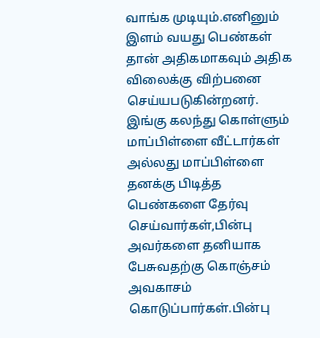வாங்க முடியும்.எனினும் இளம் வயது பெண்கள் தான் அதிகமாகவும் அதிக விலைக்கு விற்பனை செய்யபடுகின்றனர்.
இங்கு கலந்து கொள்ளும் மாப்பிள்ளை வீட்டார்கள் அல்லது மாப்பிள்ளை தனக்கு பிடித்த பெண்களை தேர்வு செய்வார்கள்,பின்பு அவர்களை தனியாக பேசுவதற்கு கொஞ்சம் அவகாசம் கொடுப்பார்கள்.பின்பு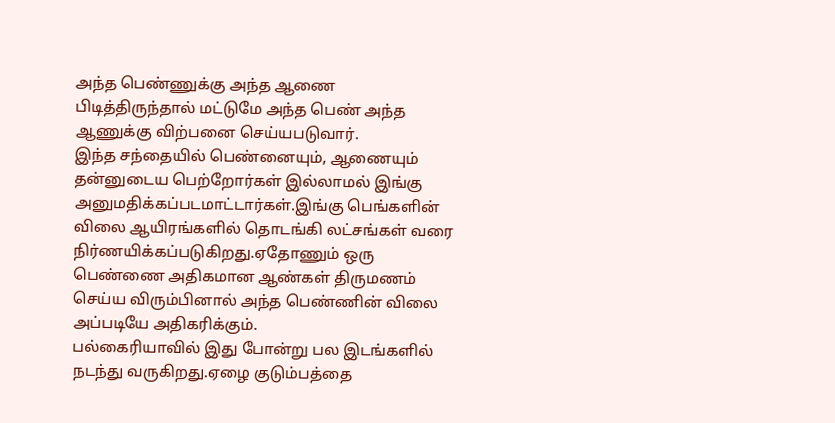அந்த பெண்ணுக்கு அந்த ஆணை பிடித்திருந்தால் மட்டுமே அந்த பெண் அந்த ஆணுக்கு விற்பனை செய்யபடுவார்.
இந்த சந்தையில் பெண்னையும், ஆணையும் தன்னுடைய பெற்றோர்கள் இல்லாமல் இங்கு அனுமதிக்கப்படமாட்டார்கள்.இங்கு பெங்களின் விலை ஆயிரங்களில் தொடங்கி லட்சங்கள் வரை நிர்ணயிக்கப்படுகிறது.ஏதோணும் ஒரு பெண்ணை அதிகமான ஆண்கள் திருமணம் செய்ய விரும்பினால் அந்த பெண்ணின் விலை அப்படியே அதிகரிக்கும்.
பல்கைரியாவில் இது போன்று பல இடங்களில் நடந்து வருகிறது.ஏழை குடும்பத்தை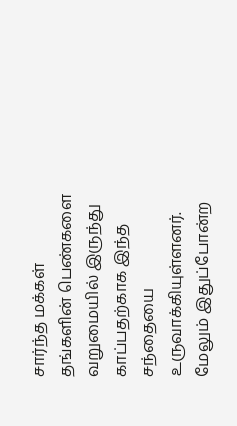சார்ந்த மக்கள் தங்களின் பெண்களை வறுமையில் இருந்து காப்பதற்காக இந்த சந்தையை உருவாக்கியுள்ளனர்.
மேலும் இதுப்போன்ற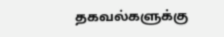தகவல்களுக்கு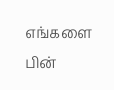எங்களை பின்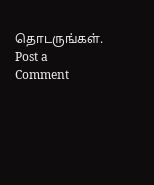தொடருங்கள்.
Post a Comment